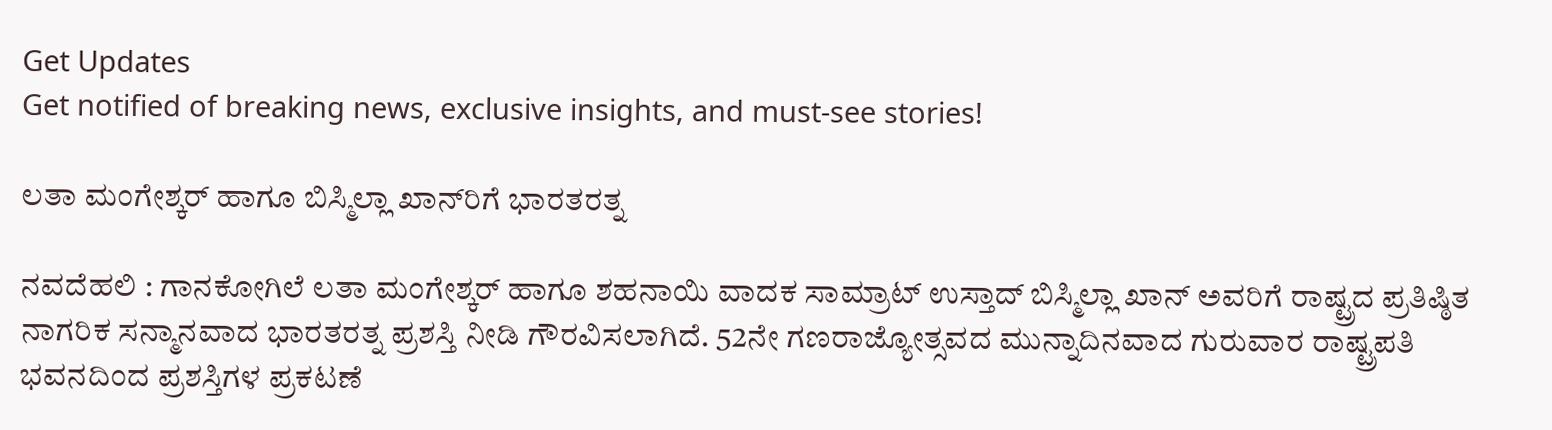Get Updates
Get notified of breaking news, exclusive insights, and must-see stories!

ಲತಾ ಮಂಗೇಶ್ಕರ್‌ ಹಾಗೂ ಬಿಸ್ಮಿಲ್ಲಾ ಖಾನ್‌ರಿಗೆ ಭಾರತರತ್ನ

ನವದೆಹಲಿ : ಗಾನಕೋಗಿಲೆ ಲತಾ ಮಂಗೇಶ್ಕರ್‌ ಹಾಗೂ ಶಹನಾಯಿ ವಾದಕ ಸಾಮ್ರಾಟ್‌ ಉಸ್ತಾದ್‌ ಬಿಸ್ಮಿಲ್ಲಾ ಖಾನ್‌ ಅವರಿಗೆ ರಾಷ್ಟ್ರದ ಪ್ರತಿಷ್ಠಿತ ನಾಗರಿಕ ಸನ್ಮಾನವಾದ ಭಾರತರತ್ನ ಪ್ರಶಸ್ತಿ ನೀಡಿ ಗೌರವಿಸಲಾಗಿದೆ. 52ನೇ ಗಣರಾಜ್ಯೋತ್ಸವದ ಮುನ್ನಾದಿನವಾದ ಗುರುವಾರ ರಾಷ್ಟ್ರಪತಿ ಭವನದಿಂದ ಪ್ರಶಸ್ತಿಗಳ ಪ್ರಕಟಣೆ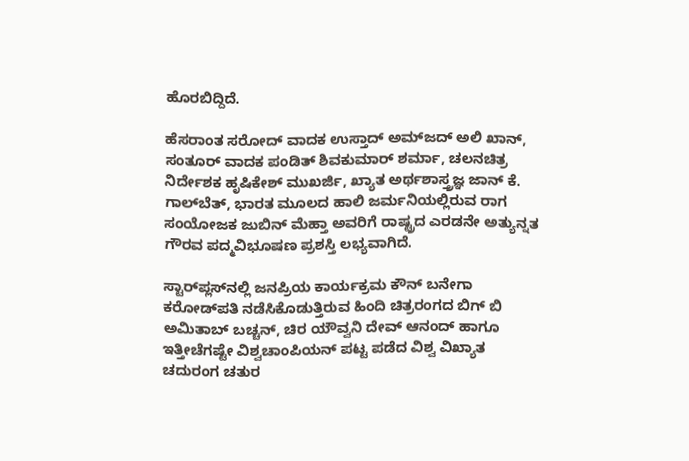ಹೊರಬಿದ್ದಿದೆ.

ಹೆಸರಾಂತ ಸರೋದ್‌ ವಾದಕ ಉಸ್ತಾದ್‌ ಅಮ್‌ಜದ್‌ ಅಲಿ ಖಾನ್‌, ಸಂತೂರ್‌ ವಾದಕ ಪಂಡಿತ್‌ ಶಿವಕುಮಾರ್‌ ಶರ್ಮಾ, ಚಲನಚಿತ್ರ ನಿರ್ದೇಶಕ ಹೃಷಿಕೇಶ್‌ ಮುಖರ್ಜಿ, ಖ್ಯಾತ ಅರ್ಥಶಾಸ್ತ್ರಜ್ಞ ಜಾನ್‌ ಕೆ. ಗಾಲ್‌ಬೆತ್‌, ಭಾರತ ಮೂಲದ ಹಾಲಿ ಜರ್ಮನಿಯಲ್ಲಿರುವ ರಾಗ ಸಂಯೋಜಕ ಜುಬಿನ್‌ ಮೆಹ್ತಾ ಅವರಿಗೆ ರಾಷ್ಟ್ರದ ಎರಡನೇ ಅತ್ಯುನ್ನತ ಗೌರವ ಪದ್ಮವಿಭೂಷಣ ಪ್ರಶಸ್ತಿ ಲಭ್ಯವಾಗಿದೆ.

ಸ್ಟಾರ್‌ಪ್ಲಸ್‌ನಲ್ಲಿ ಜನಪ್ರಿಯ ಕಾರ್ಯಕ್ರಮ ಕೌನ್‌ ಬನೇಗಾ ಕರೋಡ್‌ಪತಿ ನಡೆಸಿಕೊಡುತ್ತಿರುವ ಹಿಂದಿ ಚಿತ್ರರಂಗದ ಬಿಗ್‌ ಬಿ ಅಮಿತಾಬ್‌ ಬಚ್ಚನ್‌, ಚಿರ ಯೌವ್ವನಿ ದೇವ್‌ ಆನಂದ್‌ ಹಾಗೂ ಇತ್ತೀಚೆಗಷ್ಟೇ ವಿಶ್ವಚಾಂಪಿಯನ್‌ ಪಟ್ಟ ಪಡೆದ ವಿಶ್ವ ವಿಖ್ಯಾತ ಚದುರಂಗ ಚತುರ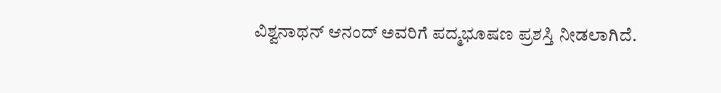ವಿಶ್ವನಾಥನ್‌ ಆನಂದ್‌ ಅವರಿಗೆ ಪದ್ಮಭೂಷಣ ಪ್ರಶಸ್ತಿ ನೀಡಲಾಗಿದೆ.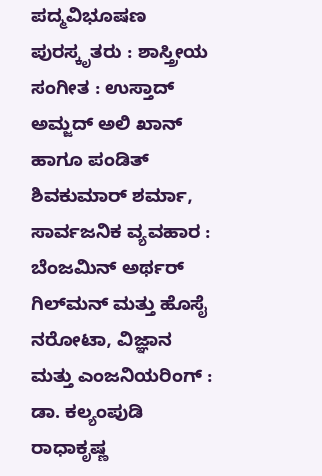ಪದ್ಮವಿಭೂಷಣ ಪುರಸ್ಕೃತರು : ಶಾಸ್ತ್ರೀಯ ಸಂಗೀತ : ಉಸ್ತಾದ್‌ ಅಮ್ಜದ್‌ ಅಲಿ ಖಾನ್‌ ಹಾಗೂ ಪಂಡಿತ್‌ ಶಿವಕುಮಾರ್‌ ಶರ್ಮಾ, ಸಾರ್ವಜನಿಕ ವ್ಯವಹಾರ : ಬೆಂಜಮಿನ್‌ ಅರ್ಥರ್‌ ಗಿಲ್‌ಮನ್‌ ಮತ್ತು ಹೊಸೈ ನರೋಟಾ, ವಿಜ್ಞಾನ ಮತ್ತು ಎಂಜನಿಯರಿಂಗ್‌ : ಡಾ. ಕಲ್ಯಂಪುಡಿ ರಾಧಾಕೃಷ್ಣ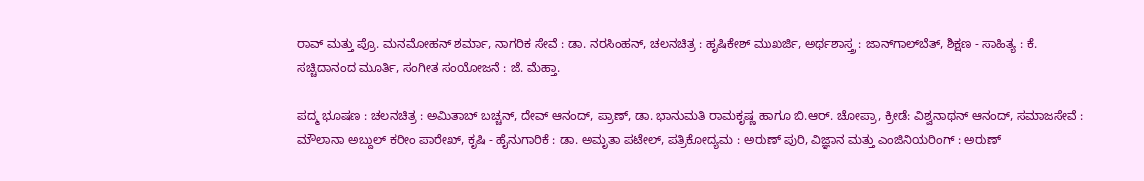ರಾವ್‌ ಮತ್ತು ಪ್ರೊ. ಮನಮೋಹನ್‌ ಶರ್ಮಾ, ನಾಗರಿಕ ಸೇವೆ : ಡಾ. ನರಸಿಂಹನ್‌, ಚಲನಚಿತ್ರ : ಹೃಷಿಕೇಶ್‌ ಮುಖರ್ಜಿ, ಅರ್ಥಶಾಸ್ತ್ರ : ಜಾನ್‌ಗಾಲ್‌ಬೆತ್‌, ಶಿಕ್ಷಣ - ಸಾಹಿತ್ಯ : ಕೆ. ಸಚ್ಚಿದಾನಂದ ಮೂರ್ತಿ, ಸಂಗೀತ ಸಂಯೋಜನೆ : ಜೆ. ಮೆಹ್ತಾ.

ಪದ್ಮ ಭೂಷಣ : ಚಲನಚಿತ್ರ : ಅಮಿತಾಬ್‌ ಬಚ್ಚನ್‌, ದೇವ್‌ ಆನಂದ್‌, ಪ್ರಾಣ್‌, ಡಾ. ಭಾನುಮತಿ ರಾಮಕೃಷ್ಣ ಹಾಗೂ ಬಿ.ಆರ್‌. ಚೋಪ್ರಾ, ಕ್ರೀಡೆ: ವಿಶ್ವನಾಥನ್‌ ಆನಂದ್‌, ಸಮಾಜಸೇವೆ : ಮೌಲಾನಾ ಅಬ್ದುಲ್‌ ಕರೀಂ ಪಾರೇಖ್‌, ಕೃಷಿ - ಹೈನುಗಾರಿಕೆ : ಡಾ. ಅಮೃತಾ ಪಟೇಲ್‌, ಪತ್ರಿಕೋದ್ಯಮ : ಅರುಣ್‌ ಪುರಿ, ವಿಜ್ಞಾನ ಮತ್ತು ಎಂಜಿನಿಯರಿಂಗ್‌ : ಅರುಣ್‌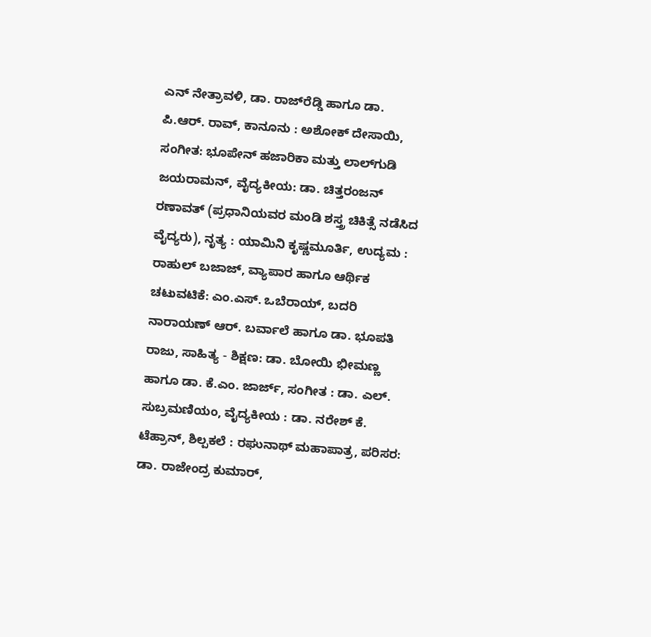ಎನ್‌ ನೇತ್ರಾವಳಿ, ಡಾ. ರಾಜ್‌ರೆಡ್ಡಿ ಹಾಗೂ ಡಾ. ಪಿ.ಆರ್‌. ರಾವ್‌, ಕಾನೂನು : ಅಶೋಕ್‌ ದೇಸಾಯಿ, ಸಂಗೀತ: ಭೂಪೇನ್‌ ಹಜಾರಿಕಾ ಮತ್ತು ಲಾಲ್‌ಗುಡಿ ಜಯರಾಮನ್‌, ವೈದ್ಯಕೀಯ: ಡಾ. ಚಿತ್ತರಂಜನ್‌ ರಣಾವತ್‌ (ಪ್ರಧಾನಿಯವರ ಮಂಡಿ ಶಸ್ತ್ರ ಚಿಕಿತ್ಸೆ ನಡೆಸಿದ ವೈದ್ಯರು), ನೃತ್ಯ : ಯಾಮಿನಿ ಕೃಷ್ಣಮೂರ್ತಿ, ಉದ್ಯಮ : ರಾಹುಲ್‌ ಬಜಾಜ್‌, ವ್ಯಾಪಾರ ಹಾಗೂ ಆರ್ಥಿಕ ಚಟುವಟಿಕೆ: ಎಂ.ಎಸ್‌. ಒಬೆರಾಯ್‌, ಬದರಿ ನಾರಾಯಣ್‌ ಆರ್‌. ಬರ್ವಾಲೆ ಹಾಗೂ ಡಾ. ಭೂಪತಿ ರಾಜು, ಸಾಹಿತ್ಯ - ಶಿಕ್ಷಣ: ಡಾ. ಬೋಯಿ ಭೀಮಣ್ಣ ಹಾಗೂ ಡಾ. ಕೆ.ಎಂ. ಜಾರ್ಜ್‌, ಸಂಗೀತ : ಡಾ. ಎಲ್‌. ಸುಬ್ರಮಣಿಯಂ, ವೈದ್ಯಕೀಯ : ಡಾ. ನರೇಶ್‌ ಕೆ. ಟೆಹ್ರಾನ್‌, ಶಿಲ್ಪಕಲೆ : ರಘುನಾಥ್‌ ಮಹಾಪಾತ್ರ, ಪರಿಸರ: ಡಾ. ರಾಜೇಂದ್ರ ಕುಮಾರ್‌,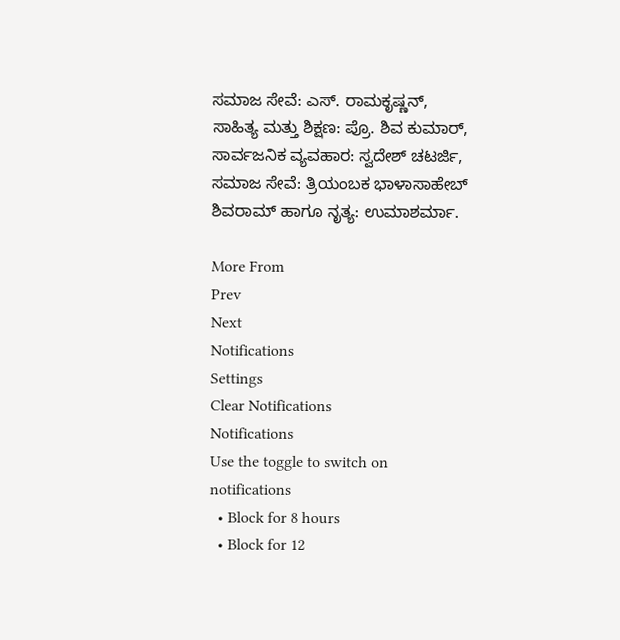ಸಮಾಜ ಸೇವೆ: ಎಸ್‌. ರಾಮಕೃಷ್ಣನ್‌, ಸಾಹಿತ್ಯ ಮತ್ತು ಶಿಕ್ಷಣ: ಪ್ರೊ. ಶಿವ ಕುಮಾರ್‌, ಸಾರ್ವಜನಿಕ ವ್ಯವಹಾರ: ಸ್ವದೇಶ್‌ ಚಟರ್ಜಿ, ಸಮಾಜ ಸೇವೆ: ತ್ರಿಯಂಬಕ ಭಾಳಾಸಾಹೇಬ್‌ ಶಿವರಾಮ್‌ ಹಾಗೂ ನೃತ್ಯ: ಉಮಾಶರ್ಮಾ.

More From
Prev
Next
Notifications
Settings
Clear Notifications
Notifications
Use the toggle to switch on notifications
  • Block for 8 hours
  • Block for 12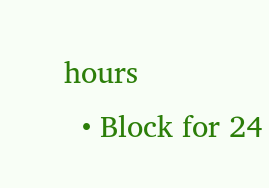hours
  • Block for 24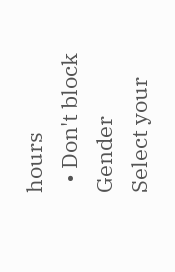hours
  • Don't block
Gender
Select your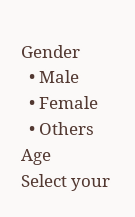Gender
  • Male
  • Female
  • Others
Age
Select your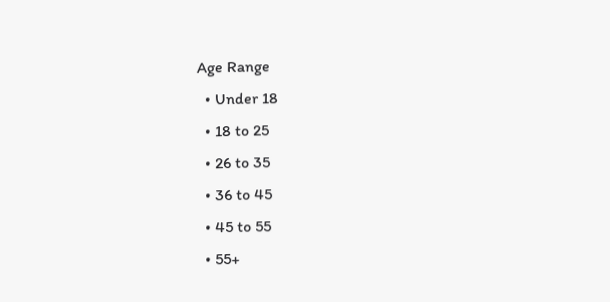Age Range
  • Under 18
  • 18 to 25
  • 26 to 35
  • 36 to 45
  • 45 to 55
  • 55+